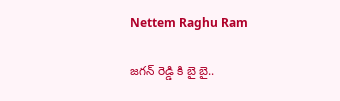Nettem Raghu Ram

జగన్ రెడ్డి కి బై బై..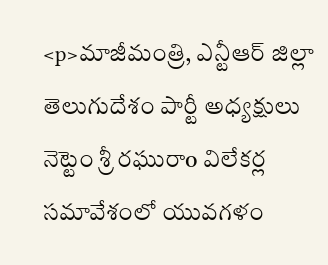<p>మాజీమంత్రి, ఎన్టీఆర్ జిల్లా తెలుగుదేశం పార్టీ అధ్యక్షులు నెట్టెం శ్రీ రఘురాo విలేకర్ల సమావేశంలో యువగళం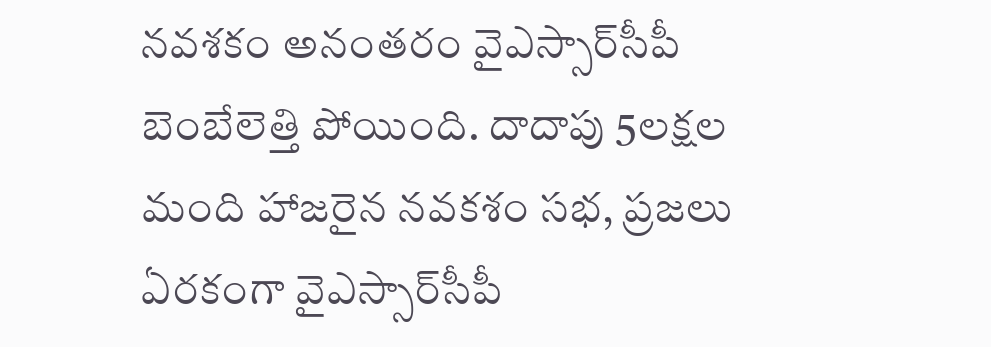నవశకం అనంతరం వైఎస్సార్‌సీపీ బెంబేలెత్తి పోయింది. దాదాపు 5లక్షల మంది హాజరైన నవకశం సభ, ప్రజలు ఏరకంగా వైఎస్సార్‌సీపీ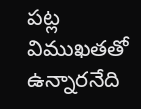పట్ల విముఖతతో ఉన్నారనేది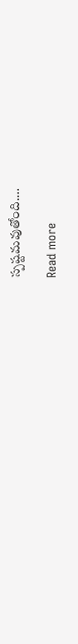స్పష్టమవుతోంది.…

Read more